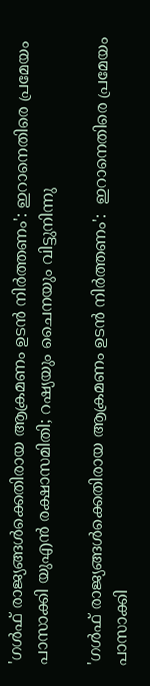'ഗള്‍ഫ് രാജ്യങ്ങള്‍ക്കെതിരായ ആക്രമണം ഉടന്‍ നിര്‍ത്തണം': ഇറാനെതിരെ പ്രമേയം പാസാക്കി യുഎന്‍ രക്ഷാസമിതി; റഷ്യയും ചൈനയും വിട്ടുനിന്നു

'ഗള്‍ഫ് രാജ്യങ്ങള്‍ക്കെതിരായ ആക്രമണം ഉടന്‍ നിര്‍ത്തണം':  ഇറാനെതിരെ പ്രമേയം പാസാക്കി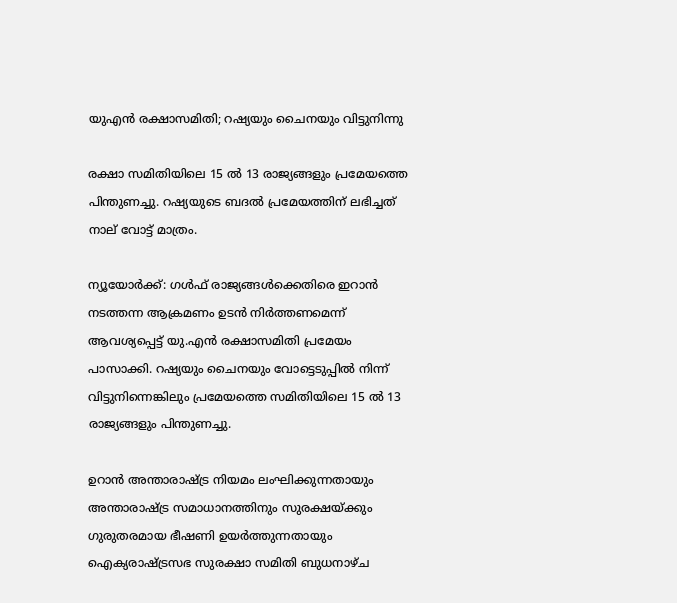യുഎന്‍ രക്ഷാസമിതി; റഷ്യയും ചൈനയും വിട്ടുനിന്നു

രക്ഷാ സമിതിയിലെ 15 ല്‍ 13 രാജ്യങ്ങളും പ്രമേയത്തെ പിന്തുണച്ചു. റഷ്യയുടെ ബദല്‍ പ്രമേയത്തിന് ലഭിച്ചത് നാല് വോട്ട് മാത്രം.

ന്യൂയോര്‍ക്ക്: ഗള്‍ഫ് രാജ്യങ്ങള്‍ക്കെതിരെ ഇറാന്‍ നടത്തന്ന ആക്രമണം ഉടന്‍ നിര്‍ത്തണമെന്ന് ആവശ്യപ്പെട്ട് യു.എന്‍ രക്ഷാസമിതി പ്രമേയം പാസാക്കി. റഷ്യയും ചൈനയും വോട്ടെടുപ്പില്‍ നിന്ന് വിട്ടുനിന്നെങ്കിലും പ്രമേയത്തെ സമിതിയിലെ 15 ല്‍ 13 രാജ്യങ്ങളും പിന്തുണച്ചു.

ഉറാന്‍ അന്താരാഷ്ട്ര നിയമം ലംഘിക്കുന്നതായും അന്താരാഷ്ട്ര സമാധാനത്തിനും സുരക്ഷയ്ക്കും ഗുരുതരമായ ഭീഷണി ഉയര്‍ത്തുന്നതായും ഐക്യരാഷ്ട്രസഭ സുരക്ഷാ സമിതി ബുധനാഴ്ച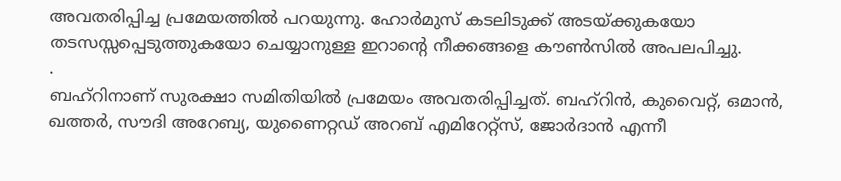അവതരിപ്പിച്ച പ്രമേയത്തില്‍ പറയുന്നു. ഹോര്‍മുസ് കടലിടുക്ക് അടയ്ക്കുകയോ തടസസ്സപ്പെടുത്തുകയോ ചെയ്യാനുള്ള ഇറാന്റെ നീക്കങ്ങളെ കൗണ്‍സില്‍ അപലപിച്ചു.
.
ബഹ്റിനാണ് സുരക്ഷാ സമിതിയില്‍ പ്രമേയം അവതരിപ്പിച്ചത്. ബഹ്റിന്‍, കുവൈറ്റ്, ഒമാന്‍, ഖത്തര്‍, സൗദി അറേബ്യ, യുണൈറ്റഡ് അറബ് എമിറേറ്റ്സ്, ജോര്‍ദാന്‍ എന്നീ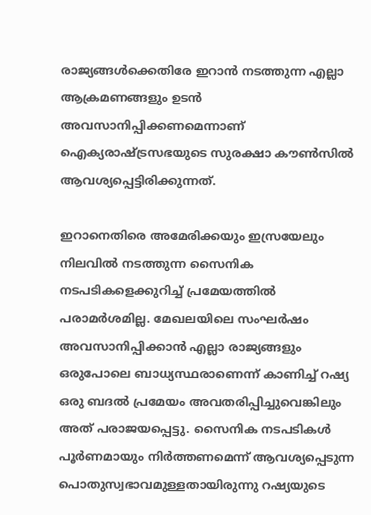രാജ്യങ്ങള്‍ക്കെതിരേ ഇറാന്‍ നടത്തുന്ന എല്ലാ ആക്രമണങ്ങളും ഉടന്‍ അവസാനിപ്പിക്കണമെന്നാണ് ഐക്യരാഷ്ട്രസഭയുടെ സുരക്ഷാ കൗണ്‍സില്‍ ആവശ്യപ്പെട്ടിരിക്കുന്നത്.

ഇറാനെതിരെ അമേരിക്കയും ഇസ്രയേലും നിലവില്‍ നടത്തുന്ന സൈനിക നടപടികളെക്കുറിച്ച് പ്രമേയത്തില്‍ പരാമര്‍ശമില്ല. മേഖലയിലെ സംഘര്‍ഷം അവസാനിപ്പിക്കാന്‍ എല്ലാ രാജ്യങ്ങളും ഒരുപോലെ ബാധ്യസ്ഥരാണെന്ന് കാണിച്ച് റഷ്യ ഒരു ബദല്‍ പ്രമേയം അവതരിപ്പിച്ചുവെങ്കിലും അത് പരാജയപ്പെട്ടു. സൈനിക നടപടികള്‍ പൂര്‍ണമായും നിര്‍ത്തണമെന്ന് ആവശ്യപ്പെടുന്ന പൊതുസ്വഭാവമുള്ളതായിരുന്നു റഷ്യയുടെ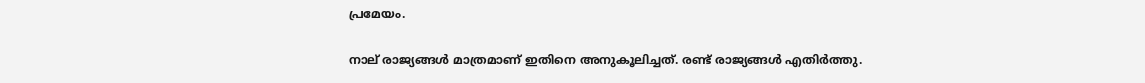പ്രമേയം.

നാല് രാജ്യങ്ങള്‍ മാത്രമാണ് ഇതിനെ അനുകൂലിച്ചത്. രണ്ട് രാജ്യങ്ങള്‍ എതിര്‍ത്തു.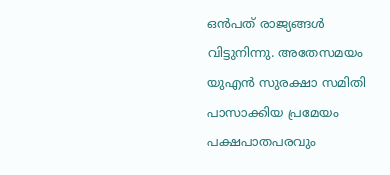ഒന്‍പത് രാജ്യങ്ങള്‍ വിട്ടുനിന്നു. അതേസമയം യുഎന്‍ സുരക്ഷാ സമിതി പാസാക്കിയ പ്രമേയം പക്ഷപാതപരവും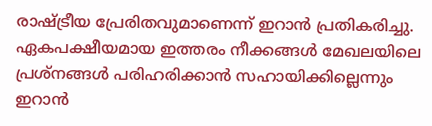രാഷ്ട്രീയ പ്രേരിതവുമാണെന്ന് ഇറാന്‍ പ്രതികരിച്ചു. ഏകപക്ഷീയമായ ഇത്തരം നീക്കങ്ങള്‍ മേഖലയിലെ പ്രശ്‌നങ്ങള്‍ പരിഹരിക്കാന്‍ സഹായിക്കില്ലെന്നും ഇറാന്‍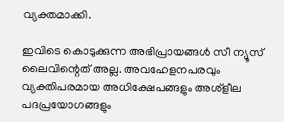വ്യക്തമാക്കി.

ഇവിടെ കൊടുക്കുന്ന അഭിപ്രായങ്ങള്‍ സീ ന്യൂസ് ലൈവിന്റെത് അല്ല. അവഹേളനപരവും വ്യക്തിപരമായ അധിക്ഷേപങ്ങളും അശ്‌ളീല പദപ്രയോഗങ്ങളും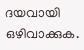ദയവായി ഒഴിവാക്കുക.